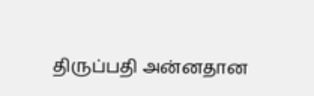திருப்பதி அன்னதான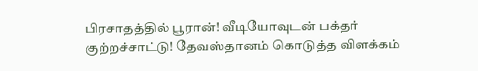பிரசாதத்தில் பூரான்! வீடியோவுடன் பக்தர் குற்றச்சாட்டு! தேவஸ்தானம் கொடுத்த விளக்கம்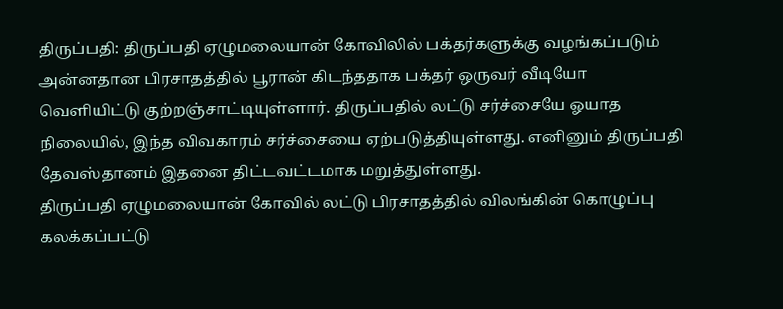திருப்பதி: திருப்பதி ஏழுமலையான் கோவிலில் பக்தர்களுக்கு வழங்கப்படும் அன்னதான பிரசாதத்தில் பூரான் கிடந்ததாக பக்தர் ஒருவர் வீடியோ வெளியிட்டு குற்றஞ்சாட்டியுள்ளார். திருப்பதில் லட்டு சர்ச்சையே ஓயாத நிலையில், இந்த விவகாரம் சர்ச்சையை ஏற்படுத்தியுள்ளது. எனினும் திருப்பதி தேவஸ்தானம் இதனை திட்டவட்டமாக மறுத்துள்ளது.
திருப்பதி ஏழுமலையான் கோவில் லட்டு பிரசாதத்தில் விலங்கின் கொழுப்பு கலக்கப்பட்டு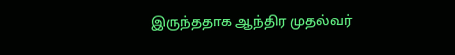இருந்ததாக ஆந்திர முதல்வர்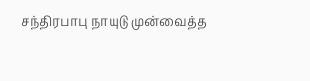சந்திரபாபு நாயுடு முன்வைத்த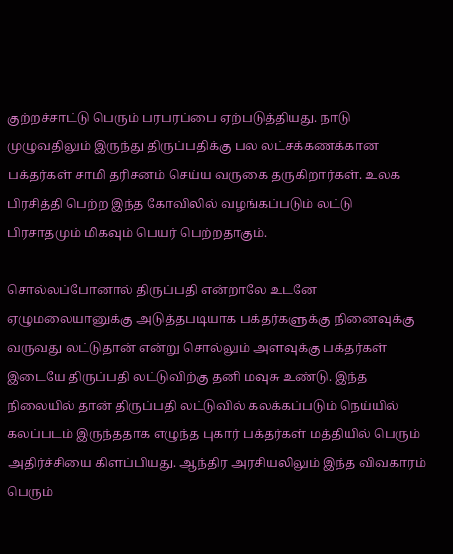குற்றச்சாட்டு பெரும் பரபரப்பை ஏற்படுத்தியது. நாடு முழுவதிலும் இருந்து திருப்பதிக்கு பல லட்சக்கணக்கான பக்தர்கள் சாமி தரிசனம் செய்ய வருகை தருகிறார்கள். உலக பிரசித்தி பெற்ற இந்த கோவிலில் வழங்கப்படும் லட்டு பிரசாதமும் மிகவும் பெயர் பெற்றதாகும்.

சொல்லப்போனால் திருப்பதி என்றாலே உடனே ஏழுமலையானுக்கு அடுத்தபடியாக பக்தர்களுக்கு நினைவுக்கு வருவது லட்டுதான் என்று சொல்லும் அளவுக்கு பக்தர்கள் இடையே திருப்பதி லட்டுவிற்கு தனி மவுசு உண்டு. இந்த நிலையில் தான் திருப்பதி லட்டுவில் கலக்கப்படும் நெய்யில் கலப்படம் இருந்ததாக எழுந்த புகார் பக்தர்கள் மத்தியில் பெரும் அதிர்ச்சியை கிளப்பியது. ஆந்திர அரசியலிலும் இந்த விவகாரம் பெரும்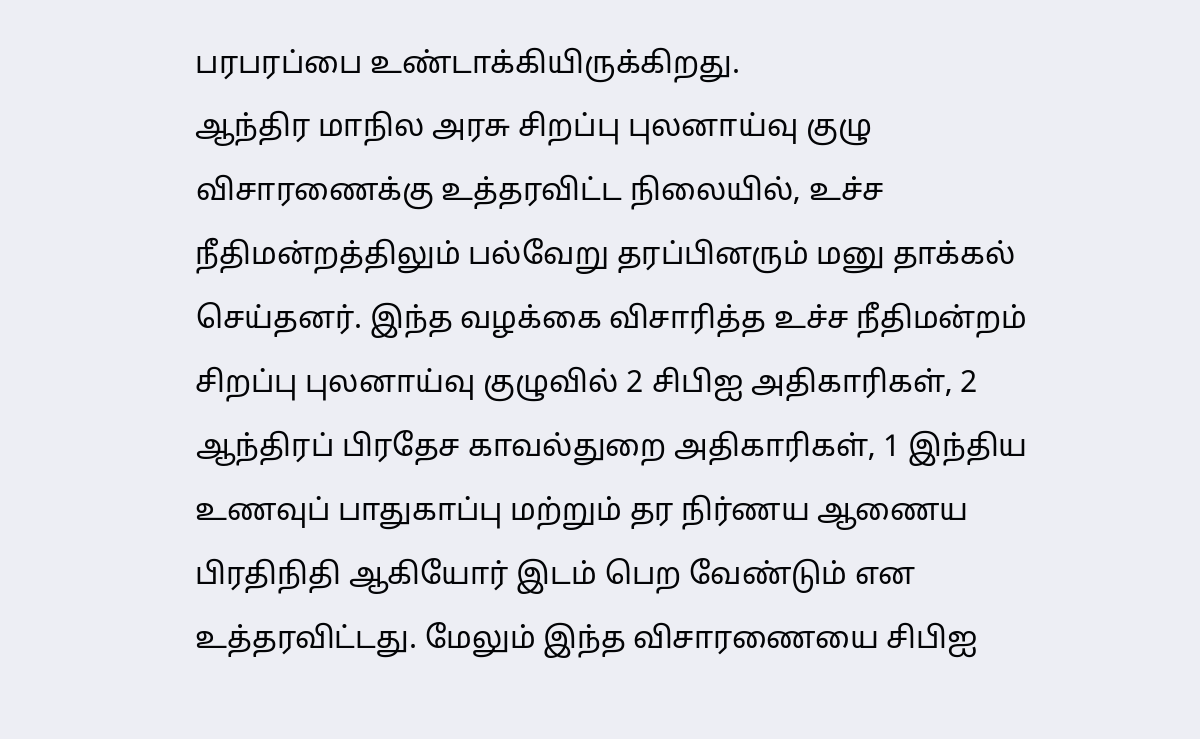பரபரப்பை உண்டாக்கியிருக்கிறது.
ஆந்திர மாநில அரசு சிறப்பு புலனாய்வு குழு விசாரணைக்கு உத்தரவிட்ட நிலையில், உச்ச நீதிமன்றத்திலும் பல்வேறு தரப்பினரும் மனு தாக்கல் செய்தனர். இந்த வழக்கை விசாரித்த உச்ச நீதிமன்றம் சிறப்பு புலனாய்வு குழுவில் 2 சிபிஐ அதிகாரிகள், 2 ஆந்திரப் பிரதேச காவல்துறை அதிகாரிகள், 1 இந்திய உணவுப் பாதுகாப்பு மற்றும் தர நிர்ணய ஆணைய பிரதிநிதி ஆகியோர் இடம் பெற வேண்டும் என உத்தரவிட்டது. மேலும் இந்த விசாரணையை சிபிஐ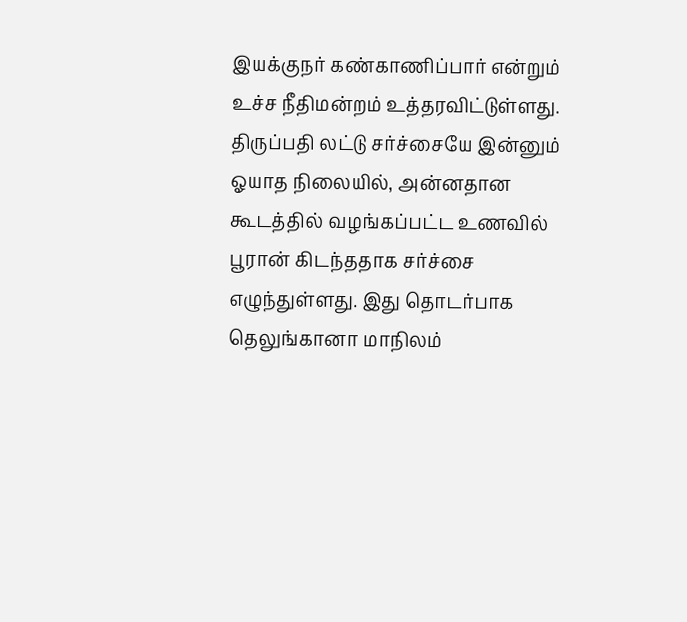இயக்குநர் கண்காணிப்பார் என்றும் உச்ச நீதிமன்றம் உத்தரவிட்டுள்ளது.
திருப்பதி லட்டு சர்ச்சையே இன்னும் ஓயாத நிலையில், அன்னதான கூடத்தில் வழங்கப்பட்ட உணவில் பூரான் கிடந்ததாக சர்ச்சை எழுந்துள்ளது. இது தொடர்பாக தெலுங்கானா மாநிலம்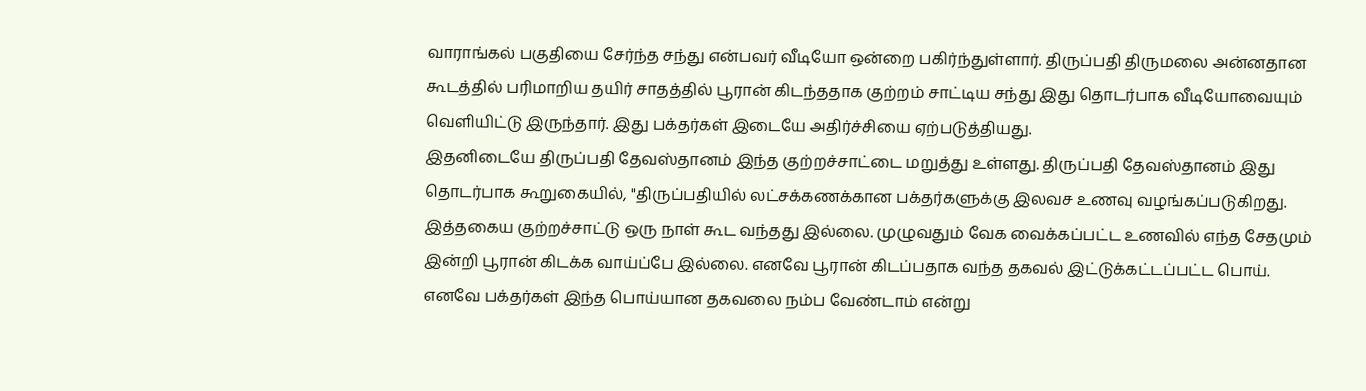வாராங்கல் பகுதியை சேர்ந்த சந்து என்பவர் வீடியோ ஒன்றை பகிர்ந்துள்ளார். திருப்பதி திருமலை அன்னதான கூடத்தில் பரிமாறிய தயிர் சாதத்தில் பூரான் கிடந்ததாக குற்றம் சாட்டிய சந்து இது தொடர்பாக வீடியோவையும் வெளியிட்டு இருந்தார். இது பக்தர்கள் இடையே அதிர்ச்சியை ஏற்படுத்தியது.
இதனிடையே திருப்பதி தேவஸ்தானம் இந்த குற்றச்சாட்டை மறுத்து உள்ளது. திருப்பதி தேவஸ்தானம் இது தொடர்பாக கூறுகையில், "திருப்பதியில் லட்சக்கணக்கான பக்தர்களுக்கு இலவச உணவு வழங்கப்படுகிறது. இத்தகைய குற்றச்சாட்டு ஒரு நாள் கூட வந்தது இல்லை. முழுவதும் வேக வைக்கப்பட்ட உணவில் எந்த சேதமும் இன்றி பூரான் கிடக்க வாய்ப்பே இல்லை. எனவே பூரான் கிடப்பதாக வந்த தகவல் இட்டுக்கட்டப்பட்ட பொய். எனவே பக்தர்கள் இந்த பொய்யான தகவலை நம்ப வேண்டாம் என்று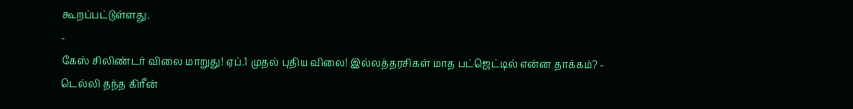கூறப்பட்டுள்ளது.
-
கேஸ் சிலிண்டர் விலை மாறுது! ஏப்.1 முதல் புதிய விலை! இல்லத்தரசிகள் மாத பட்ஜெட்டில் என்ன தாக்கம்? -
டெல்லி தந்த கிரீன்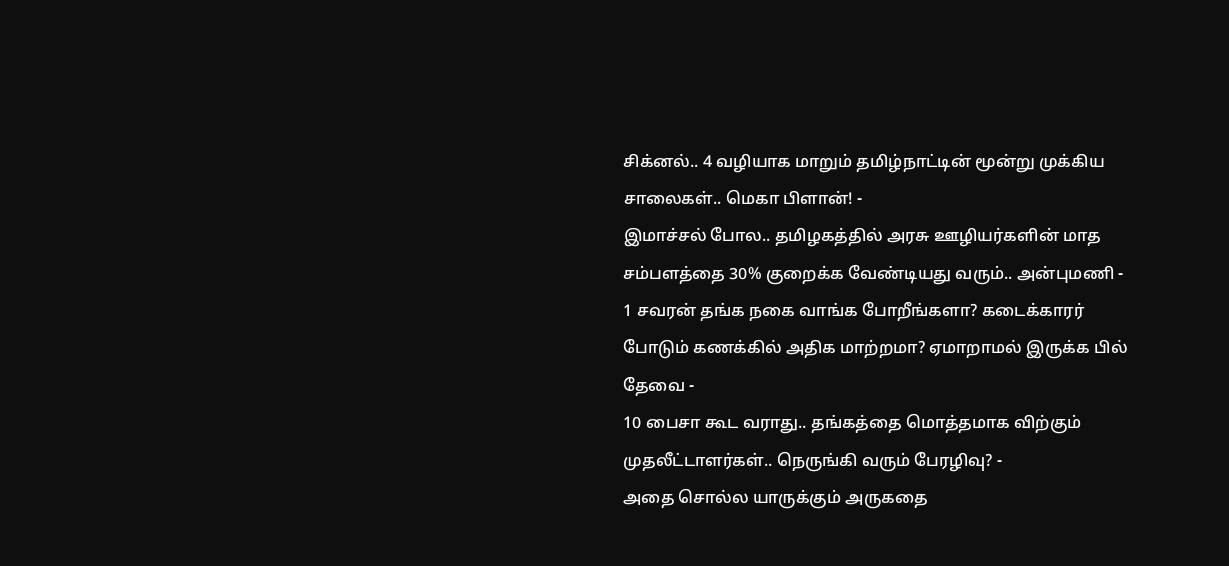சிக்னல்.. 4 வழியாக மாறும் தமிழ்நாட்டின் மூன்று முக்கிய சாலைகள்.. மெகா பிளான்! -
இமாச்சல் போல.. தமிழகத்தில் அரசு ஊழியர்களின் மாத சம்பளத்தை 30% குறைக்க வேண்டியது வரும்.. அன்புமணி -
1 சவரன் தங்க நகை வாங்க போறீங்களா? கடைக்காரர் போடும் கணக்கில் அதிக மாற்றமா? ஏமாறாமல் இருக்க பில் தேவை -
10 பைசா கூட வராது.. தங்கத்தை மொத்தமாக விற்கும் முதலீட்டாளர்கள்.. நெருங்கி வரும் பேரழிவு? -
அதை சொல்ல யாருக்கும் அருகதை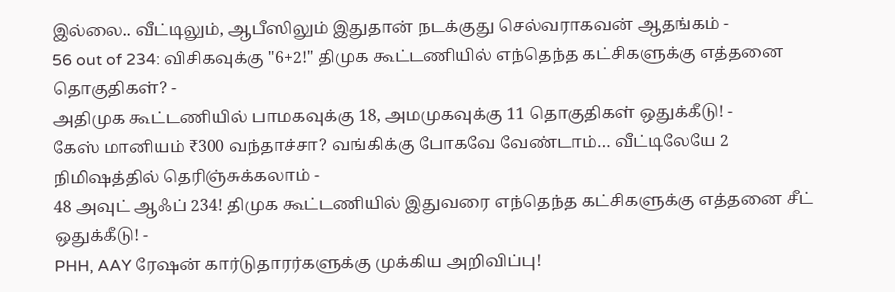இல்லை.. வீட்டிலும், ஆபீஸிலும் இதுதான் நடக்குது செல்வராகவன் ஆதங்கம் -
56 out of 234: விசிகவுக்கு "6+2!" திமுக கூட்டணியில் எந்தெந்த கட்சிகளுக்கு எத்தனை தொகுதிகள்? -
அதிமுக கூட்டணியில் பாமகவுக்கு 18, அமமுகவுக்கு 11 தொகுதிகள் ஒதுக்கீடு! -
கேஸ் மானியம் ₹300 வந்தாச்சா? வங்கிக்கு போகவே வேண்டாம்… வீட்டிலேயே 2 நிமிஷத்தில் தெரிஞ்சுக்கலாம் -
48 அவுட் ஆஃப் 234! திமுக கூட்டணியில் இதுவரை எந்தெந்த கட்சிகளுக்கு எத்தனை சீட் ஒதுக்கீடு! -
PHH, AAY ரேஷன் கார்டுதாரர்களுக்கு முக்கிய அறிவிப்பு!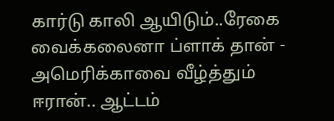கார்டு காலி ஆயிடும்..ரேகை வைக்கலைனா ப்ளாக் தான் -
அமெரிக்காவை வீழ்த்தும் ஈரான்.. ஆட்டம்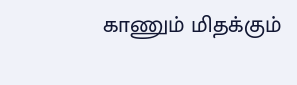காணும் மிதக்கும்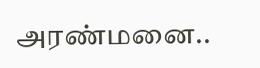அரண்மனை..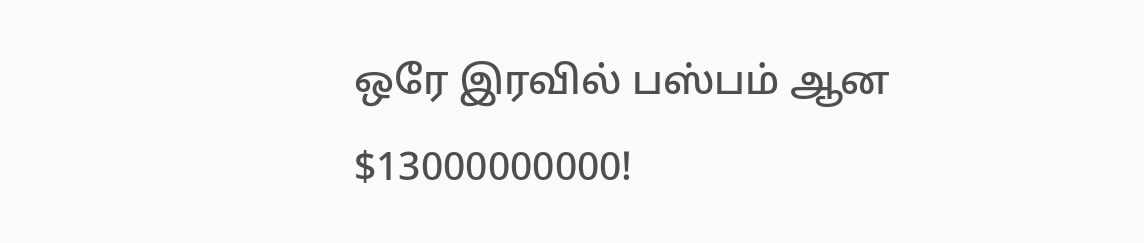ஒரே இரவில் பஸ்பம் ஆன $13000000000!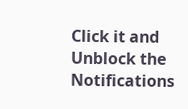Click it and Unblock the Notifications